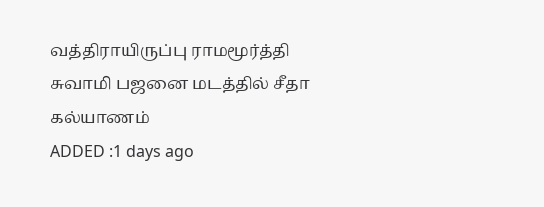வத்திராயிருப்பு ராமமூர்த்தி சுவாமி பஜனை மடத்தில் சீதா கல்யாணம்
ADDED :1 days ago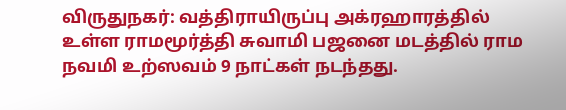விருதுநகர்: வத்திராயிருப்பு அக்ரஹாரத்தில் உள்ள ராமமூர்த்தி சுவாமி பஜனை மடத்தில் ராம நவமி உற்ஸவம் 9 நாட்கள் நடந்தது.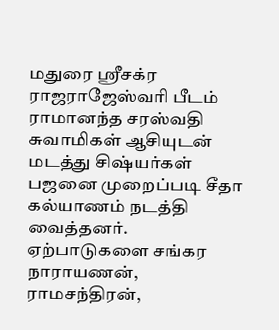மதுரை ஸ்ரீசக்ர ராஜராஜேஸ்வரி பீடம் ராமானந்த சரஸ்வதி சுவாமிகள் ஆசியுடன் மடத்து சிஷ்யர்கள் பஜனை முறைப்படி சீதா கல்யாணம் நடத்தி வைத்தனர். ஏற்பாடுகளை சங்கர நாராயணன், ராமசந்திரன்,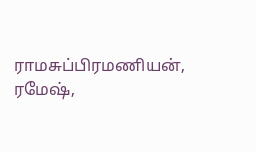ராமசுப்பிரமணியன், ரமேஷ்,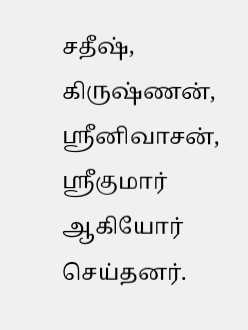சதீஷ், கிருஷ்ணன், ஸ்ரீனிவாசன், ஸ்ரீகுமார் ஆகியோர் செய்தனர்.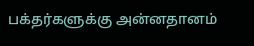பக்தர்களுக்கு அன்னதானம்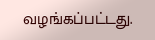வழங்கப்பட்டது.